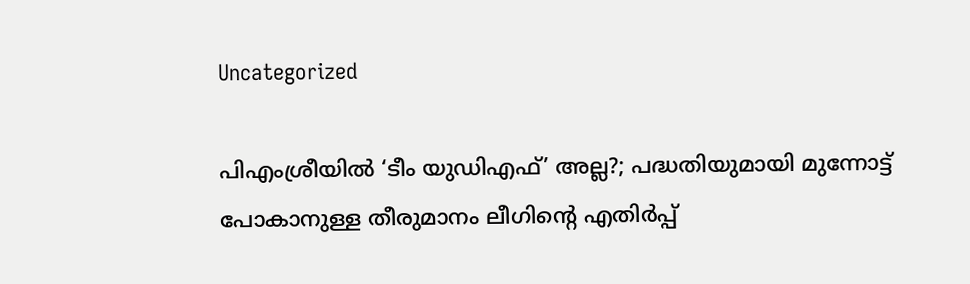Uncategorized

പിഎംശ്രീയില്‍ ‘ടീം യുഡിഎഫ്’ അല്ല?; പദ്ധതിയുമായി മുന്നോട്ട് പോകാനുള്ള തീരുമാനം ലീഗിന്റെ എതിര്‍പ്പ്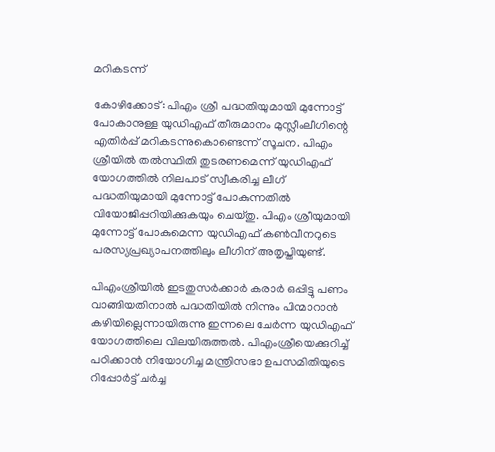മറികടന്ന്

കോഴിക്കോട്: പിഎം ശ്രീ പദ്ധതിയുമായി മുന്നോട്ട് പോകാനുള്ള യുഡിഎഫ് തീരുമാനം മുസ്ലീംലീഗിന്റെ എതിര്‍പ്പ് മറികടന്നുകൊണ്ടെന്ന് സൂചന. പിഎം ശ്രീയില്‍ തല്‍സ്ഥിതി തുടരണമെന്ന് യുഡിഎഫ് യോഗത്തില്‍ നിലപാട് സ്വീകരിച്ച ലീഗ് പദ്ധതിയുമായി മുന്നോട്ട് പോകുന്നതില്‍ വിയോജിപ്പറിയിക്കുകയും ചെയ്തു. പിഎം ശ്രീയുമായി മുന്നോട്ട് പോകുമെന്ന യുഡിഎഫ് കണ്‍വീനറുടെ പരസ്യപ്രഖ്യാപനത്തിലും ലീഗിന് അതൃപ്തിയുണ്ട്.

പിഎംശ്രീയില്‍ ഇടതുസര്‍ക്കാര്‍ കരാര്‍ ഒപ്പിട്ടു പണം വാങ്ങിയതിനാല്‍ പദ്ധതിയില്‍ നിന്നും പിന്മാറാന്‍ കഴിയില്ലെന്നായിരുന്നു ഇന്നലെ ചേര്‍ന്ന യുഡിഎഫ് യോഗത്തിലെ വിലയിരുത്തല്‍. പിഎംശ്രീയെക്കുറിച്ച് പഠിക്കാന്‍ നിയോഗിച്ച മന്ത്രിസഭാ ഉപസമിതിയുടെ റിപ്പോര്‍ട്ട് ചര്‍ച്ച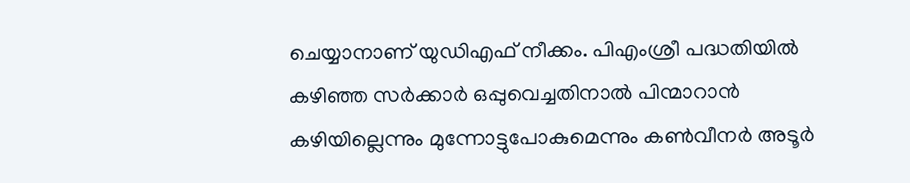ചെയ്യാനാണ് യുഡിഎഫ് നീക്കം. പിഎംശ്രീ പദ്ധതിയില്‍ കഴിഞ്ഞ സര്‍ക്കാര്‍ ഒപ്പുവെച്ചതിനാല്‍ പിന്മാറാന്‍ കഴിയില്ലെന്നും മുന്നോട്ടുപോകുമെന്നും കണ്‍വീനര്‍ അടൂര്‍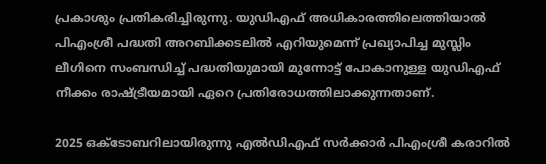പ്രകാശും പ്രതികരിച്ചിരുന്നു. യുഡിഎഫ് അധികാരത്തിലെത്തിയാല്‍ പിഎംശ്രീ പദ്ധതി അറബിക്കടലില്‍ എറിയുമെന്ന് പ്രഖ്യാപിച്ച മുസ്ലിം ലീഗിനെ സംബന്ധിച്ച് പദ്ധതിയുമായി മുന്നോട്ട് പോകാനുള്ള യുഡിഎഫ് നീക്കം രാഷ്ട്രീയമായി ഏറെ പ്രതിരോധത്തിലാക്കുന്നതാണ്.

2025 ഒക്ടോബറിലായിരുന്നു എല്‍ഡിഎഫ് സര്‍ക്കാര്‍ പിഎംശ്രീ കരാറില്‍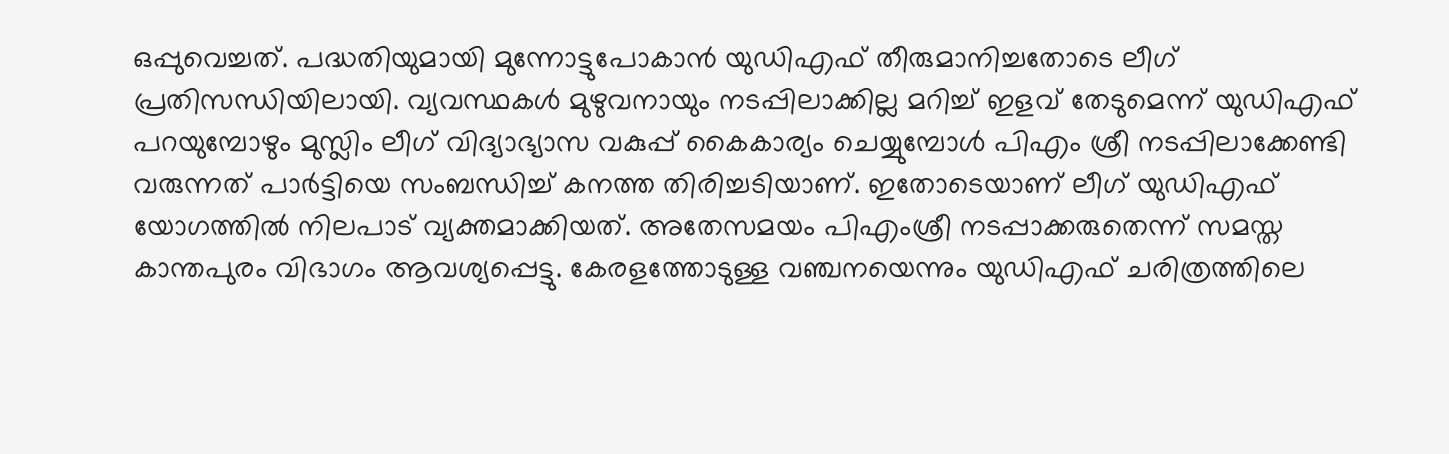ഒപ്പുവെച്ചത്. പദ്ധതിയുമായി മുന്നോട്ടുപോകാന്‍ യുഡിഎഫ് തീരുമാനിച്ചതോടെ ലീഗ് പ്രതിസന്ധിയിലായി. വ്യവസ്ഥകള്‍ മുഴുവനായും നടപ്പിലാക്കില്ല മറിച്ച് ഇളവ് തേടുമെന്ന് യുഡിഎഫ് പറയുമ്പോഴും മുസ്ലിം ലീഗ് വിദ്യാഭ്യാസ വകുപ്പ് കൈകാര്യം ചെയ്യുമ്പോള്‍ പിഎം ശ്രീ നടപ്പിലാക്കേണ്ടി വരുന്നത് പാര്‍ട്ടിയെ സംബന്ധിച്ച് കനത്ത തിരിച്ചടിയാണ്. ഇതോടെയാണ് ലീഗ് യുഡിഎഫ് യോഗത്തില്‍ നിലപാട് വ്യക്തമാക്കിയത്. അതേസമയം പിഎംശ്രീ നടപ്പാക്കരുതെന്ന് സമസ്ത കാന്തപുരം വിഭാഗം ആവശ്യപ്പെട്ടു. കേരളത്തോടുള്ള വഞ്ചനയെന്നും യുഡിഎഫ് ചരിത്രത്തിലെ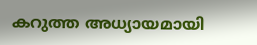കറുത്ത അധ്യായമായി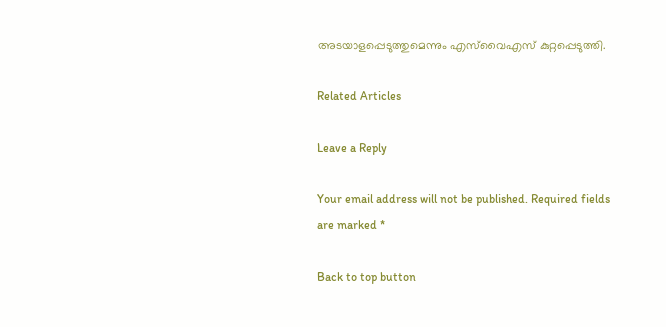അടയാളപ്പെടുത്തുമെന്നും എസ്‌വൈഎസ് കുറ്റപ്പെടുത്തി.

Related Articles

Leave a Reply

Your email address will not be published. Required fields are marked *

Back to top button